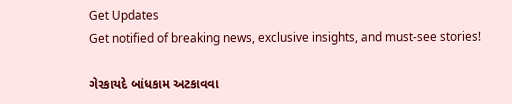Get Updates
Get notified of breaking news, exclusive insights, and must-see stories!

ગેરકાયદે બાંધકામ અટકાવવા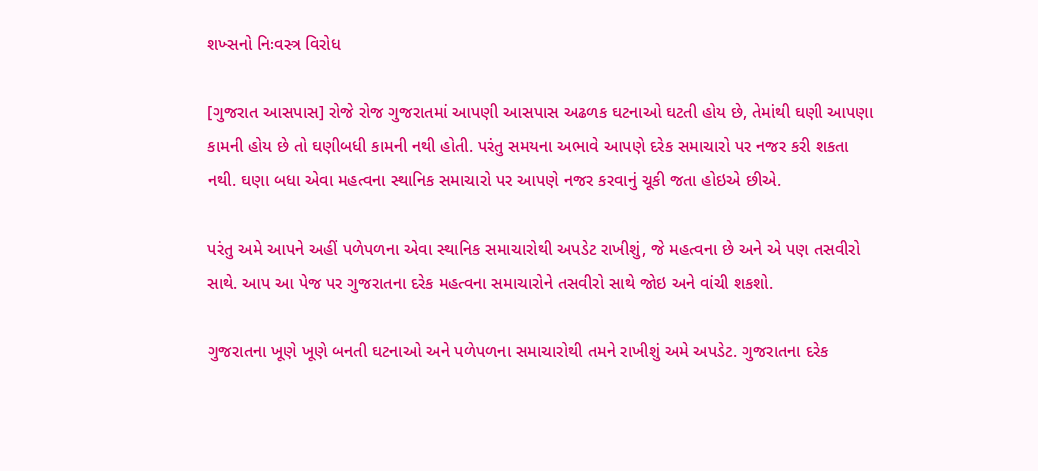શખ્સનો નિઃવસ્ત્ર વિરોધ

[ગુજરાત આસપાસ] રોજે રોજ ગુજરાતમાં આપણી આસપાસ અઢળક ઘટનાઓ ઘટતી હોય છે, તેમાંથી ઘણી આપણા કામની હોય છે તો ઘણીબધી કામની નથી હોતી. પરંતુ સમયના અભાવે આપણે દરેક સમાચારો પર નજર કરી શકતા નથી. ઘણા બધા એવા મહત્વના સ્થાનિક સમાચારો પર આપણે નજર કરવાનું ચૂકી જતા હોઇએ છીએ.

પરંતુ અમે આપને અહીં પળેપળના એવા સ્થાનિક સમાચારોથી અપડેટ રાખીશું, જે મહત્વના છે અને એ પણ તસવીરો સાથે. આપ આ પેજ પર ગુજરાતના દરેક મહત્વના સમાચારોને તસવીરો સાથે જોઇ અને વાંચી શકશો.

ગુજરાતના ખૂણે ખૂણે બનતી ઘટનાઓ અને પળેપળના સમાચારોથી તમને રાખીશું અમે અપડેટ. ગુજરાતના દરેક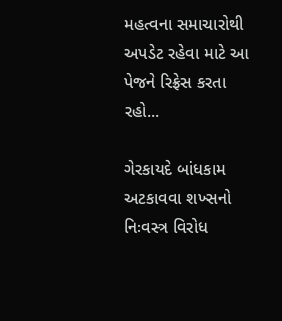મહત્વના સમાચારોથી અપડેટ રહેવા માટે આ પેજને રિફ્રેસ કરતા રહો...

ગેરકાયદે બાંધકામ અટકાવવા શખ્સનો નિઃવસ્ત્ર વિરોધ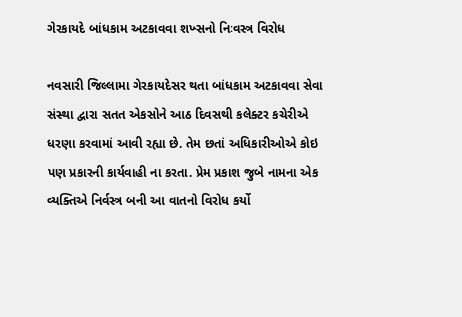ગેરકાયદે બાંધકામ અટકાવવા શખ્સનો નિઃવસ્ત્ર વિરોધ

નવસારી જિલ્લામા ગેરકાયદેસર થતા બાંધકામ અટકાવવા સેવા સંસ્થા દ્વારા સતત એકસોને આઠ દિવસથી કલેક્ટર કચેરીએ ધરણા કરવામાં આવી રહ્યા છે. તેમ છતાં અધિકારીઓએ કોઇ પણ પ્રકારની કાર્યવાહી ના કરતા. પ્રેમ પ્રકાશ જુબે નામના એક વ્યક્તિએ નિર્વસ્ત્ર બની આ વાતનો વિરોધ કર્યો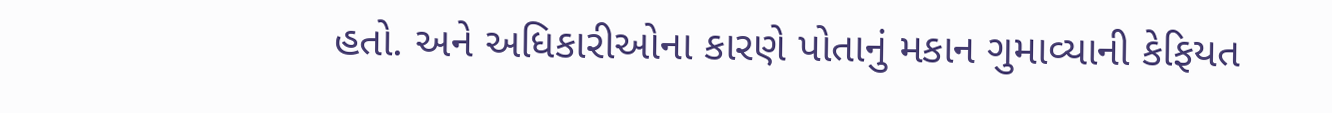હતો. અને અધિકારીઓના કારણે પોતાનું મકાન ગુમાવ્યાની કેફિયત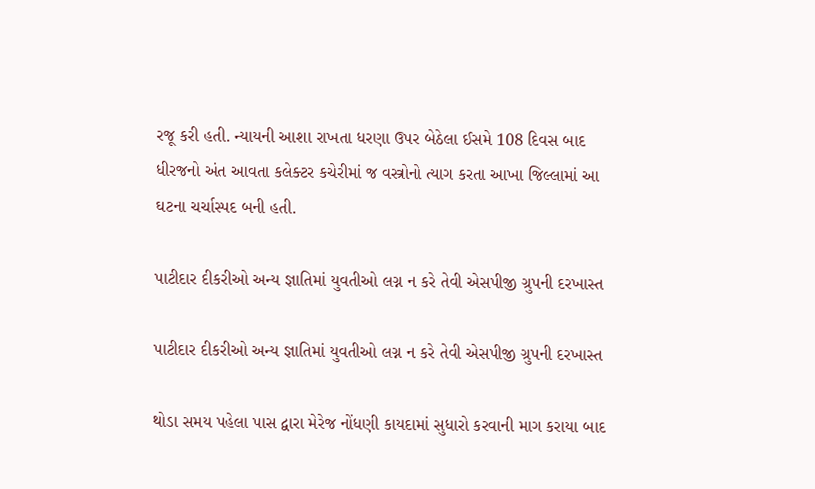રજૂ કરી હતી. ન્યાયની આશા રાખતા ધરણા ઉપર બેઠેલા ઈસમે 108 દિવસ બાદ ધીરજનો અંત આવતા કલેક્ટર કચેરીમાં જ વસ્ત્રોનો ત્યાગ કરતા આખા જિલ્લામાં આ ઘટના ચર્ચાસ્પદ બની હતી.

પાટીદાર દીકરીઓ અન્ય જ્ઞાતિમાં યુવતીઓ લગ્ન ન કરે તેવી એસપીજી ગ્રુપની દરખાસ્ત

પાટીદાર દીકરીઓ અન્ય જ્ઞાતિમાં યુવતીઓ લગ્ન ન કરે તેવી એસપીજી ગ્રુપની દરખાસ્ત

થોડા સમય પહેલા પાસ દ્વારા મેરેજ નોંધણી કાયદામાં સુધારો કરવાની માગ કરાયા બાદ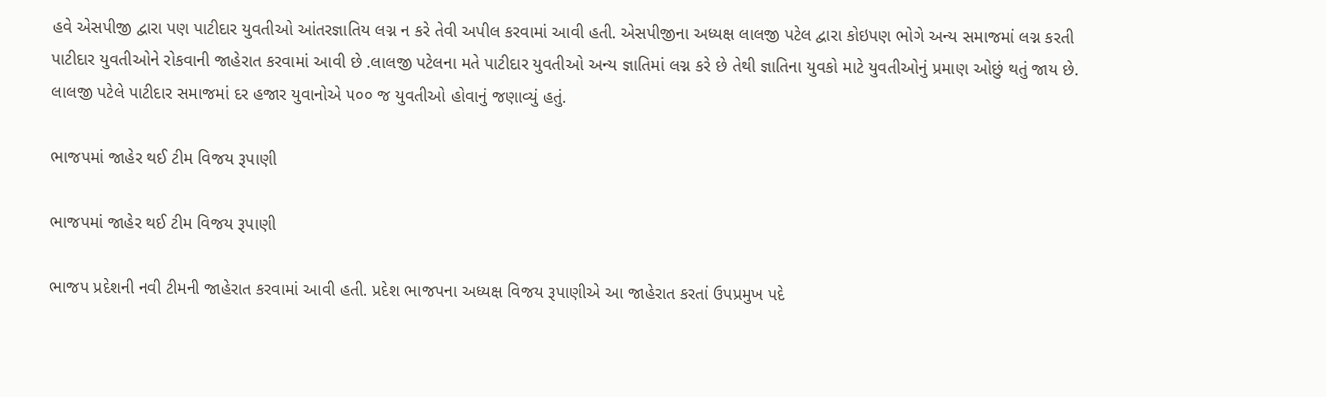હવે એસપીજી દ્વારા પણ પાટીદાર યુવતીઓ આંતરજ્ઞાતિય લગ્ન ન કરે તેવી અપીલ કરવામાં આવી હતી. એસપીજીના અધ્યક્ષ લાલજી પટેલ દ્વારા કોઇપણ ભોગે અન્ય સમાજમાં લગ્ન કરતી પાટીદાર યુવતીઓને રોકવાની જાહેરાત કરવામાં આવી છે .લાલજી પટેલના મતે પાટીદાર યુવતીઓ અન્ય જ્ઞાતિમાં લગ્ન કરે છે તેથી જ્ઞાતિના યુવકો માટે યુવતીઓનું પ્રમાણ ઓછું થતું જાય છે. લાલજી પટેલે પાટીદાર સમાજમાં દર હજાર યુવાનોએ ૫૦૦ જ યુવતીઓ હોવાનું જણાવ્યું હતું.

ભાજપમાં જાહેર થઈ ટીમ વિજય રૂપાણી

ભાજપમાં જાહેર થઈ ટીમ વિજય રૂપાણી

ભાજપ પ્રદેશની નવી ટીમની જાહેરાત કરવામાં આવી હતી. પ્રદેશ ભાજપના અધ્યક્ષ વિજય રૂપાણીએ આ જાહેરાત કરતાં ઉપપ્રમુખ પદે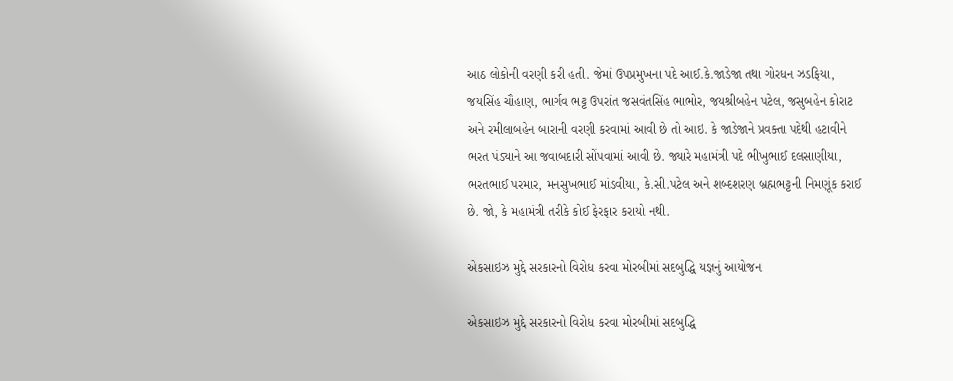આઠ લોકોની વરણી કરી હતી. જેમાં ઉપપ્રમુખના પદે આઈ.કે.જાડેજા તથા ગોરધન ઝડફિયા, જયસિંહ ચૌહાણ, ભાર્ગવ ભટ્ટ ઉપરાંત જસવંતસિંહ ભાભોર, જયશ્રીબહેન પટેલ, જસુબહેન કોરાટ અને રમીલાબહેન બારાની વરણી કરવામાં આવી છે તો આઇ. કે જાડેજાને પ્રવક્તા પદેથી હટાવીને ભરત પંડ્યાને આ જવાબદારી સોંપવામાં આવી છે. જ્યારે મહામંત્રી પદે ભીખુભાઈ દલસાણીયા, ભરતભાઈ પરમાર, મનસુખભાઈ માંડવીયા, કે.સી.પટેલ અને શબ્દશરણ બ્રહ્મભટ્ટની નિમણૂંક કરાઈ છે. જો, કે મહામંત્રી તરીકે કોઈ ફેરફાર કરાયો નથી.

એકસાઇઝ મુદ્દે સરકારનો વિરોધ કરવા મોરબીમાં સદબુદ્ધિ યજ્ઞનું આયોજન

એકસાઇઝ મુદ્દે સરકારનો વિરોધ કરવા મોરબીમાં સદબુદ્ધિ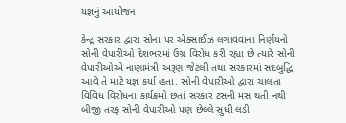યજ્ઞનું આયોજન

કેન્દ્ર સરકાર દ્વારા સોના પર એક્સાઈઝ લગાવવાના નિર્ણયનો સોની વેપારીઓ દેશભરમાં ઉગ્ર વિરોધ કરી રહ્યા છે ત્યારે સોની વેપારીઓએ નાણામંત્રી અરૂણ જેટલી તથા સરકારમાં સદબુદ્ધિ આવે તે માટે યજ્ઞ કર્યા હતા. સોની વેપારીઓ દ્વારા ચાલતા વિવિધ વિરોધના કાર્યક્રમો છતાં સરકાર ટસની મસ થતી નથી બીજી તરફ સોની વેપારીઓ પણ છેલ્લે સુધી લડી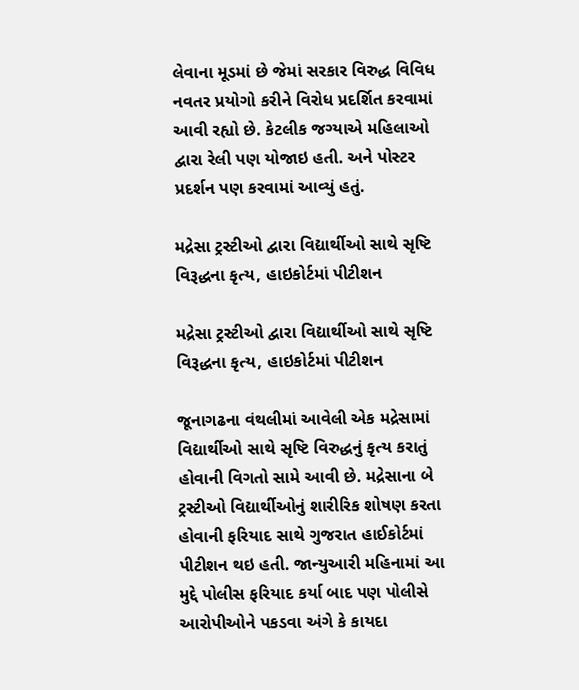લેવાના મૂડમાં છે જેમાં સરકાર વિરુદ્ધ વિવિધ નવતર પ્રયોગો કરીને વિરોધ પ્રદર્શિત કરવામાં આવી રહ્યો છે. કેટલીક જગ્યાએ મહિલાઓ દ્વારા રેલી પણ યોજાઇ હતી. અને પોસ્ટર પ્રદર્શન પણ કરવામાં આવ્યું હતું.

મદ્રેસા ટ્રસ્ટીઓ દ્વારા વિદ્યાર્થીઓ સાથે સૃષ્ટિ વિરૂદ્ધના કૃત્ય, હાઇકોર્ટમાં પીટીશન

મદ્રેસા ટ્રસ્ટીઓ દ્વારા વિદ્યાર્થીઓ સાથે સૃષ્ટિ વિરૂદ્ધના કૃત્ય, હાઇકોર્ટમાં પીટીશન

જૂનાગઢના વંથલીમાં આવેલી એક મદ્રેસામાં વિદ્યાર્થીઓ સાથે સૃષ્ટિ વિરુદ્ધનું કૃત્ય કરાતું હોવાની વિગતો સામે આવી છે. મદ્રેસાના બે ટ્રસ્ટીઓ વિદ્યાર્થીઓનું શારીરિક શોષણ કરતા હોવાની ફરિયાદ સાથે ગુજરાત હાઈકોર્ટમાં પીટીશન થઇ હતી. જાન્યુઆરી મહિનામાં આ મુદ્દે પોલીસ ફરિયાદ કર્યા બાદ પણ પોલીસે આરોપીઓને પકડવા અંગે કે કાયદા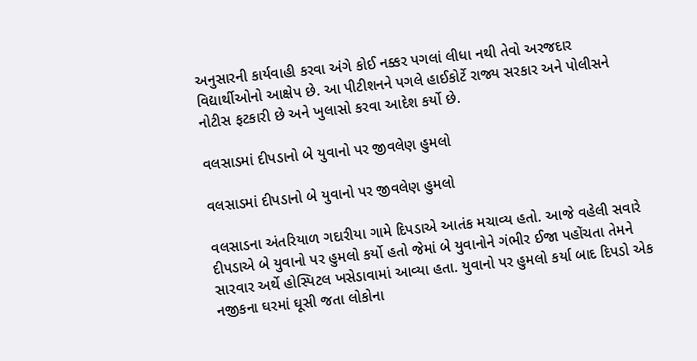અનુસારની કાર્યવાહી કરવા અંગે કોઈ નક્કર પગલાં લીધા નથી તેવો અરજદાર વિદ્યાર્થીઓનો આક્ષેપ છે. આ પીટીશનને પગલે હાઈકોર્ટે રાજ્ય સરકાર અને પોલીસને નોટીસ ફટકારી છે અને ખુલાસો કરવા આદેશ કર્યો છે.

વલસાડમાં દીપડાનો બે યુવાનો પર જીવલેણ હુમલો

વલસાડમાં દીપડાનો બે યુવાનો પર જીવલેણ હુમલો

વલસાડના અંતરિયાળ ગદારીયા ગામે દિપડાએ આતંક મચાવ્ય હતો. આજે વહેલી સવારે દીપડાએ બે યુવાનો પર હુમલો કર્યો હતો જેમાં બે યુવાનોને ગંભીર ઈજા પહોંચતા તેમને સારવાર અર્થે હોસ્પિટલ ખસેડાવામાં આવ્યા હતા. યુવાનો પર હુમલો કર્યા બાદ દિપડો એક નજીકના ઘરમાં ઘૂસી જતા લોકોના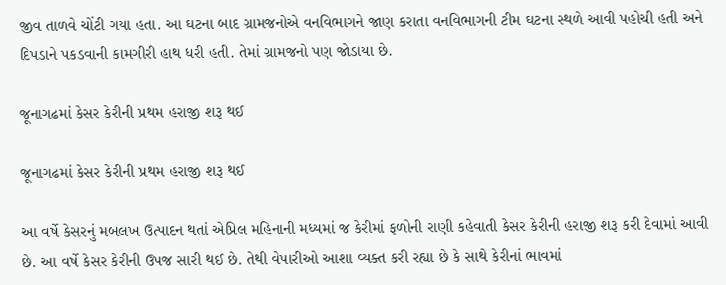જીવ તાળવે ચોંટી ગયા હતા. આ ઘટના બાદ ગ્રામજનોએ વનવિભાગને જાણ કરાતા વનવિભાગની ટીમ ઘટના સ્થળે આવી પહોચી હતી અને દિપડાને પકડવાની કામગીરી હાથ ધરી હતી. તેમાં ગ્રામજનો પણ જોડાયા છે.

જૂનાગઢમાં કેસર કેરીની પ્રથમ હરાજી શરૂ થઈ

જૂનાગઢમાં કેસર કેરીની પ્રથમ હરાજી શરૂ થઈ

આ વર્ષે કેસરનું મબલખ ઉત્પાદન થતાં એપ્રિલ મહિનાની મધ્યમાં જ કેરીમાં ફળોની રાણી કહેવાતી કેસર કેરીની હરાજી શરૂ કરી દેવામાં આવી છે. આ વર્ષે કેસર કેરીની ઉપજ સારી થઈ છે. તેથી વેપારીઓ આશા વ્યક્ત કરી રહ્યા છે કે સાથે કેરીનાં ભાવમાં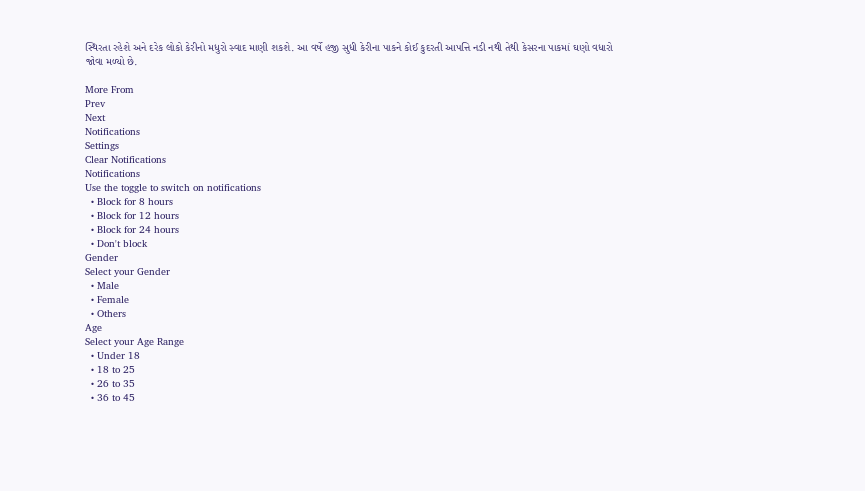સ્થિરતા રહેશે અને દરેક લોકો કેરીનો મધુરો સ્વાદ માણી શકશે. આ વર્ષે હજી સુધી કેરીના પાકને કોઈ કુદરતી આપત્તિ નડી નથી તેથી કેસરના પાકમાં ઘણો વધારો જોવા મળ્યો છે.

More From
Prev
Next
Notifications
Settings
Clear Notifications
Notifications
Use the toggle to switch on notifications
  • Block for 8 hours
  • Block for 12 hours
  • Block for 24 hours
  • Don't block
Gender
Select your Gender
  • Male
  • Female
  • Others
Age
Select your Age Range
  • Under 18
  • 18 to 25
  • 26 to 35
  • 36 to 45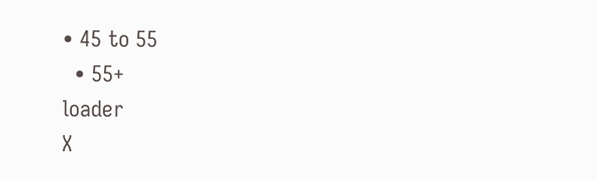• 45 to 55
  • 55+
loader
X